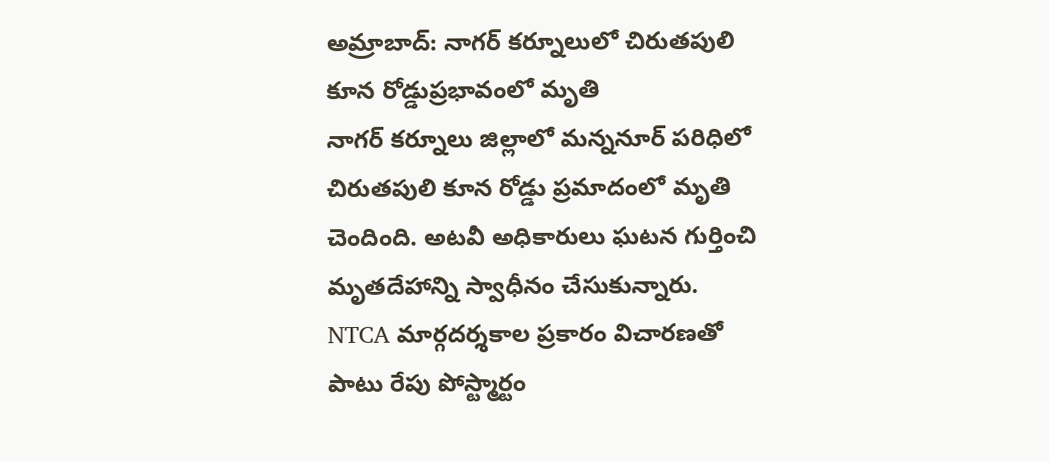అమ్రాబాద్: నాగర్ కర్నూలులో చిరుతపులి కూన రోడ్డుప్రభావంలో మృతి
నాగర్ కర్నూలు జిల్లాలో మన్ననూర్ పరిధిలో చిరుతపులి కూన రోడ్డు ప్రమాదంలో మృతి చెందింది. అటవీ అధికారులు ఘటన గుర్తించి మృతదేహాన్ని స్వాధీనం చేసుకున్నారు. NTCA మార్గదర్శకాల ప్రకారం విచారణతో పాటు రేపు పోస్ట్మార్టం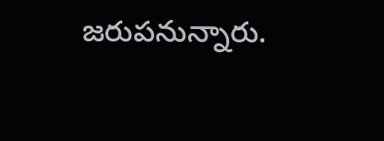జరుపనున్నారు.